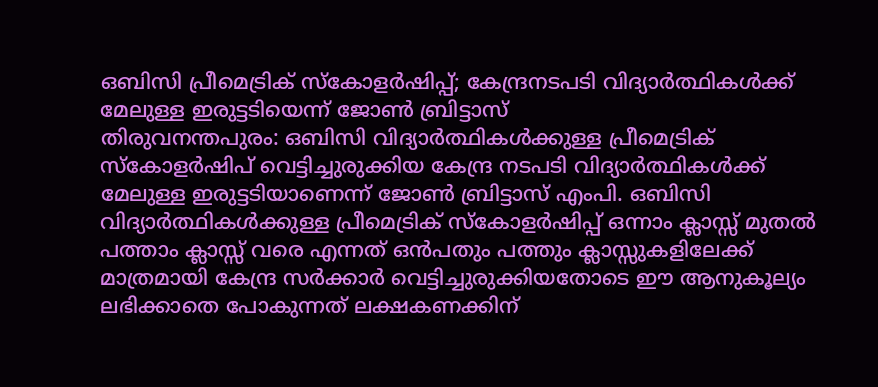ഒബിസി പ്രീമെട്രിക് സ്കോളർഷിപ്പ്; കേന്ദ്രനടപടി വിദ്യാർത്ഥികൾക്ക് മേലുള്ള ഇരുട്ടടിയെന്ന് ജോൺ ബ്രിട്ടാസ്
തിരുവനന്തപുരം: ഒബിസി വിദ്യാർത്ഥികൾക്കുള്ള പ്രീമെട്രിക് സ്കോളർഷിപ് വെട്ടിച്ചുരുക്കിയ കേന്ദ്ര നടപടി വിദ്യാർത്ഥികൾക്ക് മേലുള്ള ഇരുട്ടടിയാണെന്ന് ജോൺ ബ്രിട്ടാസ് എംപി. ഒബിസി വിദ്യാർത്ഥികൾക്കുള്ള പ്രീമെട്രിക് സ്കോളർഷിപ്പ് ഒന്നാം ക്ലാസ്സ് മുതൽ പത്താം ക്ലാസ്സ് വരെ എന്നത് ഒൻപതും പത്തും ക്ലാസ്സുകളിലേക്ക് മാത്രമായി കേന്ദ്ര സർക്കാർ വെട്ടിച്ചുരുക്കിയതോടെ ഈ ആനുകൂല്യം ലഭിക്കാതെ പോകുന്നത് ലക്ഷകണക്കിന്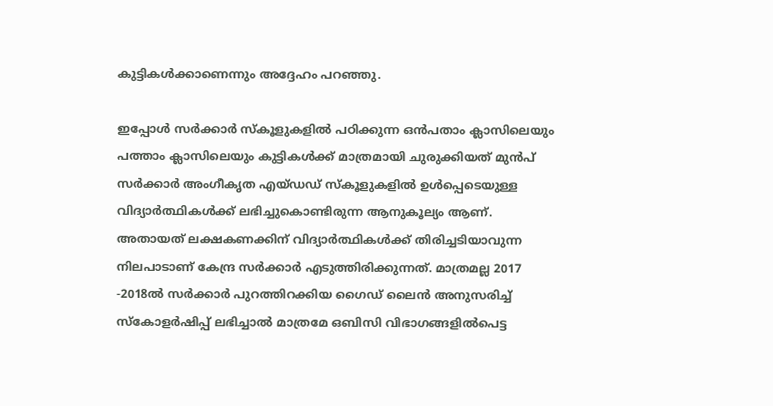കുട്ടികൾക്കാണെന്നും അദ്ദേഹം പറഞ്ഞു.

ഇപ്പോൾ സർക്കാർ സ്കൂളുകളിൽ പഠിക്കുന്ന ഒൻപതാം ക്ലാസിലെയും പത്താം ക്ലാസിലെയും കുട്ടികൾക്ക് മാത്രമായി ചുരുക്കിയത് മുൻപ് സർക്കാർ അംഗീകൃത എയ്ഡഡ് സ്കൂളുകളിൽ ഉൾപ്പെടെയുള്ള വിദ്യാർത്ഥികൾക്ക് ലഭിച്ചുകൊണ്ടിരുന്ന ആനുകൂല്യം ആണ്. അതായത് ലക്ഷകണക്കിന് വിദ്യാർത്ഥികൾക്ക് തിരിച്ചടിയാവുന്ന നിലപാടാണ് കേന്ദ്ര സർക്കാർ എടുത്തിരിക്കുന്നത്. മാത്രമല്ല 2017 -2018ൽ സർക്കാർ പുറത്തിറക്കിയ ഗൈഡ് ലൈൻ അനുസരിച്ച് സ്കോളർഷിപ്പ് ലഭിച്ചാൽ മാത്രമേ ഒബിസി വിഭാഗങ്ങളിൽപെട്ട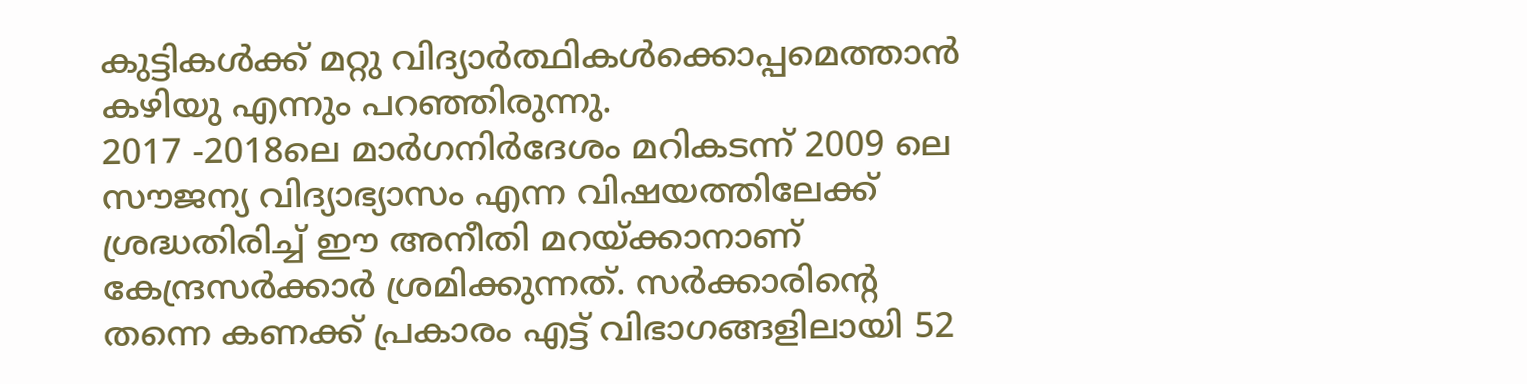കുട്ടികൾക്ക് മറ്റു വിദ്യാർത്ഥികൾക്കൊപ്പമെത്താൻ കഴിയു എന്നും പറഞ്ഞിരുന്നു.
2017 -2018ലെ മാർഗനിർദേശം മറികടന്ന് 2009 ലെ സൗജന്യ വിദ്യാഭ്യാസം എന്ന വിഷയത്തിലേക്ക് ശ്രദ്ധതിരിച്ച് ഈ അനീതി മറയ്ക്കാനാണ് കേന്ദ്രസർക്കാർ ശ്രമിക്കുന്നത്. സർക്കാരിന്റെ തന്നെ കണക്ക് പ്രകാരം എട്ട് വിഭാഗങ്ങളിലായി 52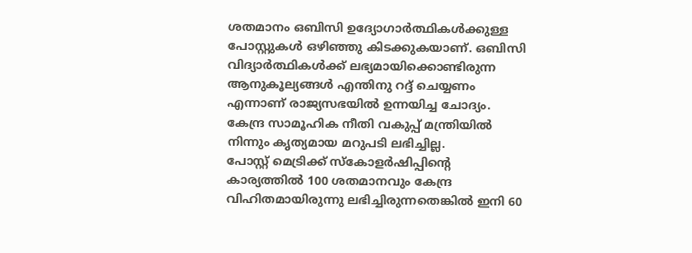ശതമാനം ഒബിസി ഉദ്യോഗാർത്ഥികൾക്കുള്ള പോസ്റ്റുകൾ ഒഴിഞ്ഞു കിടക്കുകയാണ്. ഒബിസി വിദ്യാർത്ഥികൾക്ക് ലഭ്യമായിക്കൊണ്ടിരുന്ന ആനുകൂല്യങ്ങൾ എന്തിനു റദ്ദ് ചെയ്യണം എന്നാണ് രാജ്യസഭയിൽ ഉന്നയിച്ച ചോദ്യം. കേന്ദ്ര സാമൂഹിക നീതി വകുപ്പ് മന്ത്രിയിൽ നിന്നും കൃത്യമായ മറുപടി ലഭിച്ചില്ല.
പോസ്റ്റ് മെട്രിക്ക് സ്കോളർഷിപ്പിന്റെ കാര്യത്തിൽ 100 ശതമാനവും കേന്ദ്ര വിഹിതമായിരുന്നു ലഭിച്ചിരുന്നതെങ്കിൽ ഇനി 60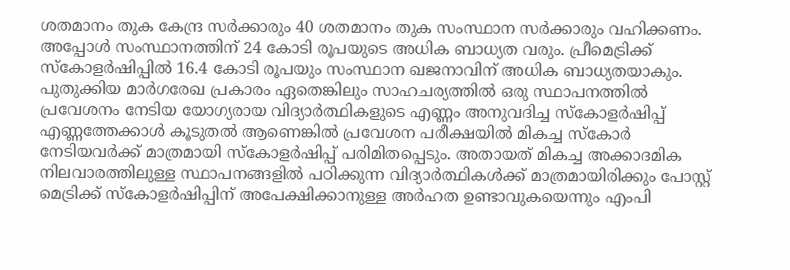ശതമാനം തുക കേന്ദ്ര സർക്കാരും 40 ശതമാനം തുക സംസ്ഥാന സർക്കാരും വഹിക്കണം. അപ്പോൾ സംസ്ഥാനത്തിന് 24 കോടി രൂപയുടെ അധിക ബാധ്യത വരും. പ്രീമെട്രിക്ക് സ്കോളർഷിപ്പിൽ 16.4 കോടി രൂപയും സംസ്ഥാന ഖജനാവിന് അധിക ബാധ്യതയാകും.
പുതുക്കിയ മാർഗരേഖ പ്രകാരം ഏതെങ്കിലും സാഹചര്യത്തിൽ ഒരു സ്ഥാപനത്തിൽ പ്രവേശനം നേടിയ യോഗ്യരായ വിദ്യാർത്ഥികളുടെ എണ്ണം അനുവദിച്ച സ്കോളർഷിപ്പ് എണ്ണത്തേക്കാൾ കൂടുതൽ ആണെങ്കിൽ പ്രവേശന പരീക്ഷയിൽ മികച്ച സ്കോർ നേടിയവർക്ക് മാത്രമായി സ്കോളർഷിപ്പ് പരിമിതപ്പെടും. അതായത് മികച്ച അക്കാദമിക നിലവാരത്തിലുള്ള സ്ഥാപനങ്ങളിൽ പഠിക്കുന്ന വിദ്യാർത്ഥികൾക്ക് മാത്രമായിരിക്കും പോസ്റ്റ് മെട്രിക്ക് സ്കോളർഷിപ്പിന് അപേക്ഷിക്കാനുള്ള അർഹത ഉണ്ടാവുകയെന്നും എംപി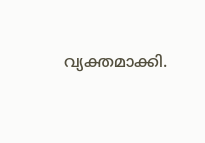വ്യക്തമാക്കി.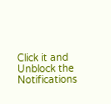Click it and Unblock the Notifications